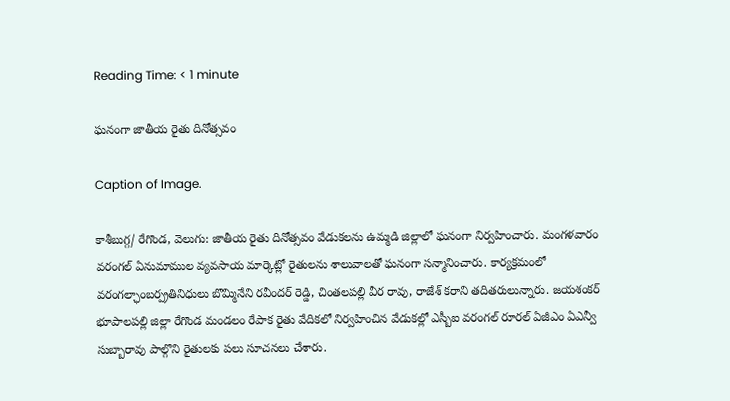Reading Time: < 1 minute

ఘనంగా జాతీయ రైతు దినోత్సవం

Caption of Image.

కాశీబుగ్గ/ రేగొండ, వెలుగు: జాతీయ రైతు దినోత్సవం వేడుకలను ఉమ్మడి జిల్లాలో ఘనంగా నిర్వహించారు. మంగళవారం వరంగల్ ఏనుమాముల వ్యవసాయ మార్కెట్లో రైతులను శాలువాలతో ఘనంగా సన్మానించారు. కార్యక్రమంలో వరంగల్ఛాంబర్ప్రతినిధులు బొమ్మినేని రవీందర్ రెడ్డి, చింతలపల్లి వీర రావు, రాజేశ్ కరాని తదితరులున్నారు. జయశంకర్ భూపాలపల్లి జిల్లా రేగొండ మండలం రేపాక రైతు వేదికలో నిర్వహించిన వేడుకల్లో ఎస్బీఐ వరంగల్ రూరల్ ఏజీఎం ఏఎన్వీ సుబ్బారావు పాల్గొని రైతులకు పలు సూచనలు చేశారు.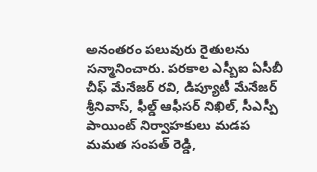అనంతరం పలువురు రైతులను సన్మానించారు. పరకాల ఎస్బీఐ ఏసీబీ చీఫ్ మేనేజర్ రవి, డిప్యూటీ మేనేజర్ శ్రీనివాస్, ఫీల్డ్ ఆఫీసర్ నిఖిల్, సీఎస్పీ పాయింట్ నిర్వాహకులు మడప మమత సంపత్ రెడ్డి,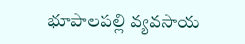భూపాలపల్లి వ్యవసాయ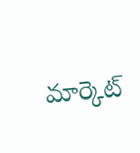మార్కెట్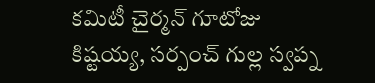కమిటీ చైర్మన్ గూటోజు కిష్టయ్య, సర్పంచ్ గుల్ల స్వప్న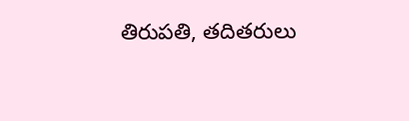తిరుపతి, తదితరులు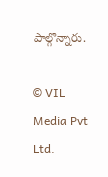పాల్గొన్నారు.

© VIL Media Pvt Ltd.